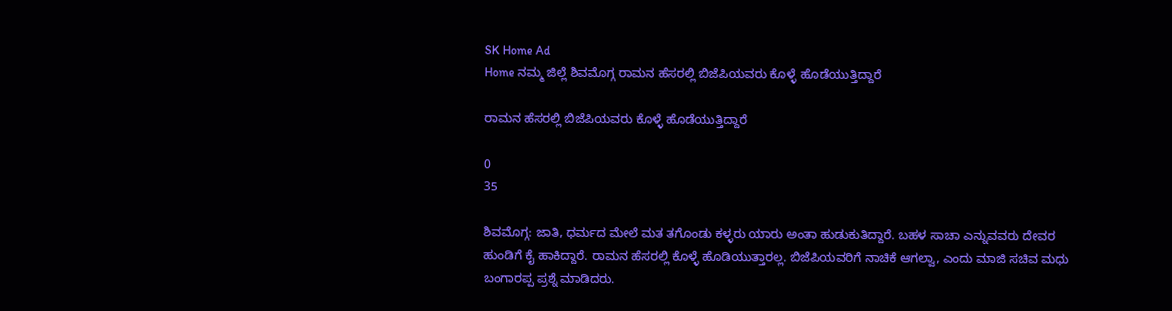SK Home Ad
Home ನಮ್ಮ ಜಿಲ್ಲೆ ಶಿವಮೊಗ್ಗ ರಾಮನ ಹೆಸರಲ್ಲಿ ಬಿಜೆಪಿಯವರು ಕೊಳ್ಳೆ ಹೊಡೆಯುತ್ತಿದ್ದಾರೆ

ರಾಮನ ಹೆಸರಲ್ಲಿ ಬಿಜೆಪಿಯವರು ಕೊಳ್ಳೆ ಹೊಡೆಯುತ್ತಿದ್ದಾರೆ

0
35

ಶಿವಮೊಗ್ಗ: ಜಾತಿ, ಧರ್ಮದ ಮೇಲೆ ಮತ ತಗೊಂಡು ಕಳ್ಳರು ಯಾರು ಅಂತಾ ಹುಡುಕುತಿದ್ದಾರೆ. ಬಹಳ ಸಾಚಾ ಎನ್ನುವವರು ದೇವರ ಹುಂಡಿಗೆ ಕೈ ಹಾಕಿದ್ದಾರೆ. ರಾಮನ ಹೆಸರಲ್ಲಿ ಕೊಳ್ಳೆ ಹೊಡಿಯುತ್ತಾರಲ್ಲ. ಬಿಜೆಪಿಯವರಿಗೆ ನಾಚಿಕೆ ಆಗಲ್ವಾ, ಎಂದು ಮಾಜಿ ಸಚಿವ ಮಧು ಬಂಗಾರಪ್ಪ ಪ್ರಶ್ನೆ ಮಾಡಿದರು.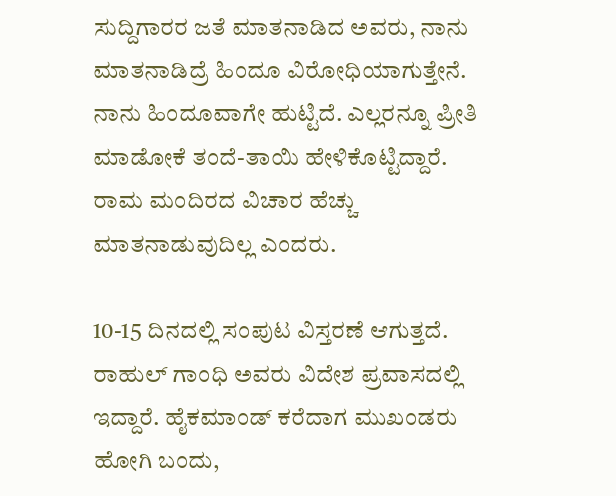ಸುದ್ದಿಗಾರರ ಜತೆ ಮಾತನಾಡಿದ ಅವರು, ನಾನು ಮಾತನಾಡಿದ್ರೆ ಹಿಂದೂ ವಿರೋಧಿಯಾಗುತ್ತೇನೆ. ನಾನು ಹಿಂದೂವಾಗೇ ಹುಟ್ಟಿದೆ. ಎಲ್ಲರನ್ನೂ ಪ್ರೀತಿ ಮಾಡೋಕೆ ತಂದೆ-ತಾಯಿ ಹೇಳಿಕೊಟ್ಟಿದ್ದಾರೆ. ರಾಮ ಮಂದಿರದ ವಿಚಾರ ಹೆಚ್ಚು ಮಾತನಾಡುವುದಿಲ್ಲ ಎಂದರು.

10-15 ದಿನದಲ್ಲಿ ಸಂಪುಟ ವಿಸ್ತರಣೆ ಆಗುತ್ತದೆ. ರಾಹುಲ್ ಗಾಂಧಿ ಅವರು ವಿದೇಶ ಪ್ರವಾಸದಲ್ಲಿ ಇದ್ದಾರೆ. ಹೈಕಮಾಂಡ್ ಕರೆದಾಗ ಮುಖಂಡರು ಹೋಗಿ ಬಂದು,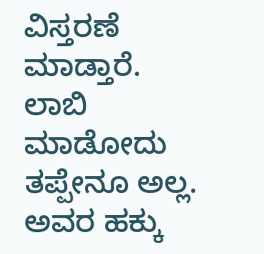ವಿಸ್ತರಣೆ ಮಾಡ್ತಾರೆ. ಲಾಬಿ ಮಾಡೋದು ತಪ್ಪೇನೂ ಅಲ್ಲ. ಅವರ ಹಕ್ಕು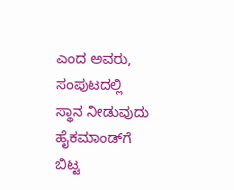ಎಂದ ಅವರು, ಸಂಪುಟದಲ್ಲಿ ಸ್ಥಾನ ನೀಡುವುದು ಹೈಕಮಾಂಡ್‌ಗೆ ಬಿಟ್ಟ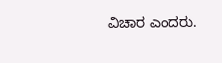ವಿಚಾರ ಎಂದರು.